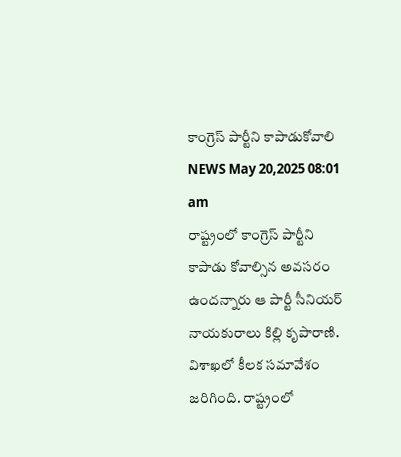కాంగ్రెస్ పార్టీని కాపాడుకోవాలి
NEWS May 20,2025 08:01 am
రాష్ట్రంలో కాంగ్రెస్ పార్టీని కాపాడు కోవాల్సిన అవసరం ఉందన్నారు ఆ పార్టీ సీనియర్ నాయకురాలు కిల్లి కృపారాణి. విశాఖలో కీలక సమావేశం జరిగింది. రాష్ట్రంలో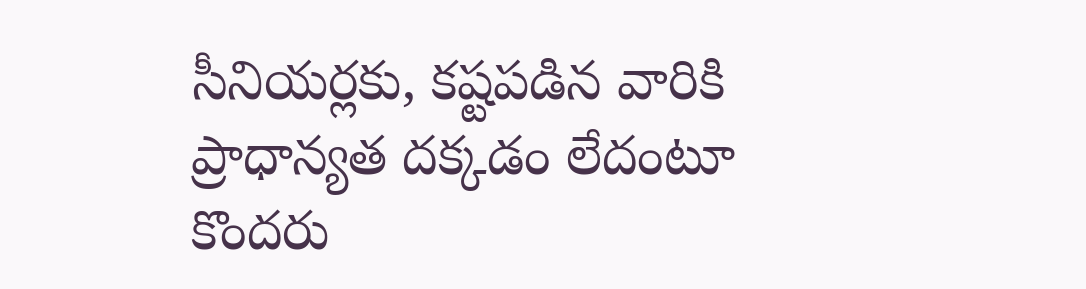సీనియర్లకు, కష్టపడిన వారికి ప్రాధాన్యత దక్కడం లేదంటూ కొందరు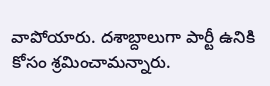వాపోయారు. దశాబ్దాలుగా పార్టీ ఉనికి కోసం శ్రమించామన్నారు.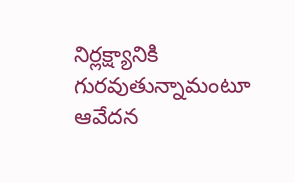నిర్లక్ష్యానికి గురవుతున్నామంటూ ఆవేదన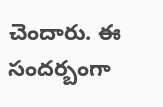చెందారు. ఈ సందర్బంగా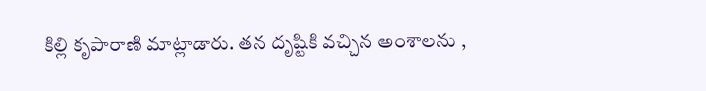కిల్లి కృపారాణి మాట్లాడారు. తన దృష్టికి వచ్చిన అంశాలను ,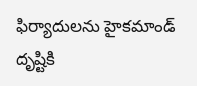ఫిర్యాదులను హైకమాండ్ దృష్టికి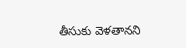తీసుకు వెళతానని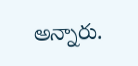అన్నారు.